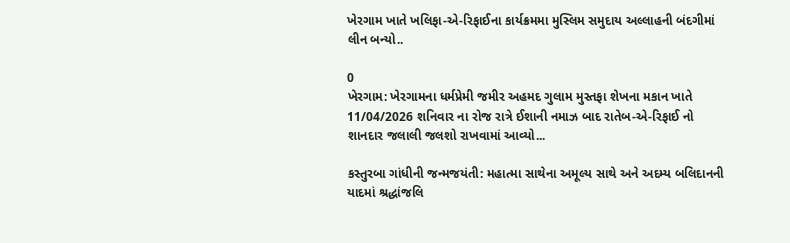ખેરગામ ખાતે ખલિફા-એ-રિફાઈના કાર્યક્રમમા મુસ્લિમ સમુદાય અલ્લાહની બંદગીમાં લીન બન્યો..

0
ખેરગામ: ખેરગામના ધર્મપ્રેમી જમીર અહમદ ગુલામ મુસ્તફા શેખના મકાન ખાતે 11/04/2026 શનિવાર ના રોજ રાત્રે ઈશાની નમાઝ બાદ રાતેબ-એ-રિફાઈ નો શાનદાર જલાલી જલશો રાખવામાં આવ્યો...

કસ્તુરબા ગાંધીની જન્મજયંતી: મહાત્મા સાથેના અમૂલ્ય સાથે અને અદમ્ય બલિદાનની યાદમાં શ્રદ્ધાંજલિ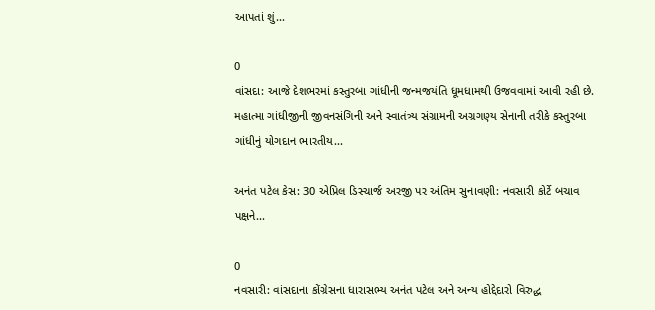આપતાં શું...

0
વાંસદા: આજે દેશભરમાં કસ્તુરબા ગાંધીની જન્મજયંતિ ધૂમધામથી ઉજવવામાં આવી રહી છે. મહાત્મા ગાંધીજીની જીવનસંગિની અને સ્વાતંત્ર્ય સંગ્રામની અગ્રગણ્ય સેનાની તરીકે કસ્તુરબા ગાંધીનું યોગદાન ભારતીય...

અનંત પટેલ કેસ: 30 એપ્રિલ ડિસ્ચાર્જ અરજી પર અંતિમ સુનાવણી: નવસારી કોર્ટે બચાવ પક્ષને...

0
નવસારી: વાંસદાના કોંગ્રેસના ધારાસભ્ય અનંત પટેલ અને અન્ય હોદ્દેદારો વિરુદ્ધ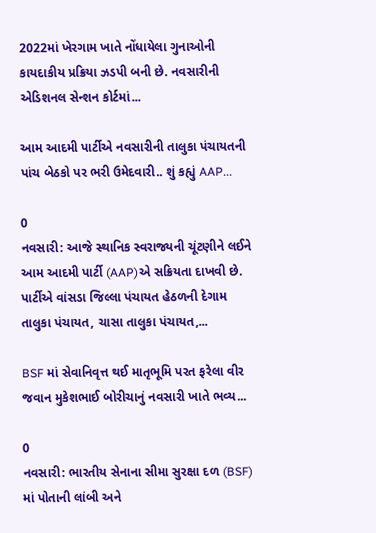2022માં ખેરગામ ખાતે નોંધાયેલા ગુનાઓની કાયદાકીય પ્રક્રિયા ઝડપી બની છે. નવસારીની એડિશનલ સેન્શન કોર્ટમાં...

આમ આદમી પાર્ટીએ નવસારીની તાલુકા પંચાયતની પાંચ બેઠકો પર ભરી ઉમેદવારી.. શું કહ્યું AAP...

0
નવસારી: આજે સ્થાનિક સ્વરાજ્યની ચૂંટણીને લઈને આમ આદમી પાર્ટી (AAP)એ સક્રિયતા દાખવી છે. પાર્ટીએ વાંસડા જિલ્લા પંચાયત હેઠળની દેગામ તાલુકા પંચાયત, ચાસા તાલુકા પંચાયત,...

BSF માં સેવાનિવૃત્ત થઈ માતૃભૂમિ પરત ફરેલા વીર જવાન મુકેશભાઈ બોરીચાનું નવસારી ખાતે ભવ્ય...

0
નવસારી: ભારતીય સેનાના સીમા સુરક્ષા દળ (BSF) માં પોતાની લાંબી અને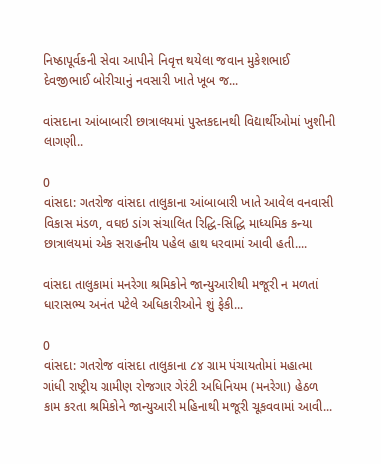નિષ્ઠાપૂર્વકની સેવા આપીને નિવૃત્ત થયેલા જવાન મુકેશભાઈ દેવજીભાઈ બોરીચાનું નવસારી ખાતે ખૂબ જ...

વાંસદાના આંબાબારી છાત્રાલયમાં પુસ્તકદાનથી વિદ્યાર્થીઓમાં ખુશીની લાગણી..

0
વાંસદા: ગતરોજ વાંસદા તાલુકાના આંબાબારી ખાતે આવેલ વનવાસી વિકાસ મંડળ, વઘઇ ડાંગ સંચાલિત રિદ્ધિ-સિદ્ધિ માધ્યમિક કન્યા છાત્રાલયમાં એક સરાહનીય પહેલ હાથ ધરવામાં આવી હતી....

વાંસદા તાલુકામાં મનરેગા શ્રમિકોને જાન્યુઆરીથી મજૂરી ન મળતાં ધારાસભ્ય અનંત પટેલે અધિકારીઓને શું ફેકી...

0
વાંસદા: ગતરોજ વાંસદા તાલુકાના ૮૪ ગ્રામ પંચાયતોમાં મહાત્મા ગાંધી રાષ્ટ્રીય ગ્રામીણ રોજગાર ગેરંટી અધિનિયમ (મનરેગા) હેઠળ કામ કરતા શ્રમિકોને જાન્યુઆરી મહિનાથી મજૂરી ચૂકવવામાં આવી...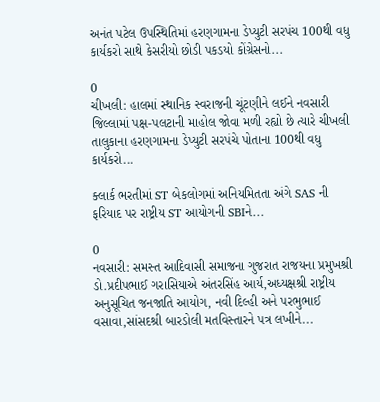અનંત પટેલ ઉપસ્થિતિમાં હરણગામના ડેપ્યુટી સરપંચ 100થી વધુ કાર્યકરો સાથે કેસરીયો છોડી પકડયો કોંગ્રેસનો...

0
ચીખલી: હાલમાં સ્થાનિક સ્વરાજની ચૂંટણીને લઈને નવસારી જિલ્લામાં પક્ષ-પલટાની માહોલ જોવા મળી રહ્યો છે ત્યારે ચીખલી તાલુકાના હરણગામના ડેપ્યુટી સરપંચે પોતાના 100થી વધુ કાર્યકરો...

ક્લાર્ક ભરતીમાં ST બેકલોગમાં અનિયમિતતા અંગે SAS ની ફરિયાદ પર રાષ્ટ્રીય ST આયોગની SBIને...

0
નવસારી: સમસ્ત આદિવાસી સમાજના ગુજરાત રાજયના પ્રમુખશ્રી ડો.પ્રદીપભાઈ ગરાસિયાએ અંતરસિંહ આર્ય,અધ્યક્ષશ્રી રાષ્ટ્રીય અનુસૂચિત જનજાતિ આયોગ, નવી દિલ્હી અને પરભુભાઈ વસાવા,સાંસદશ્રી બારડોલી મતવિસ્તારને પત્ર લખીને...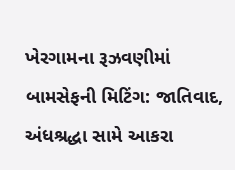ખેરગામના રૂઝવણીમાં બામસેફની મિટિંગ: જાતિવાદ, અંધશ્રદ્ધા સામે આકરા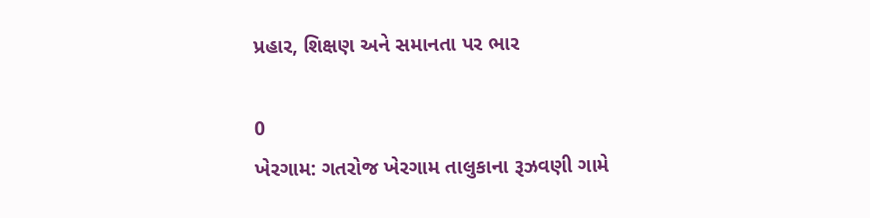પ્રહાર, શિક્ષણ અને સમાનતા પર ભાર

0
ખેરગામ: ગતરોજ ખેરગામ તાલુકાના રૂઝવણી ગામે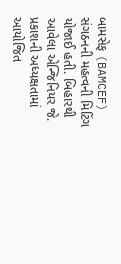બામસેફ (BAMCEF) સંગઠનની મહત્વની મિટિંગ યોજાઈ હતી. બિહારથી આવેલા એન્જિનિયર જે. પ્રકાશની અધ્યક્ષતામાં આયોજિત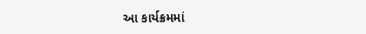આ કાર્યક્રમમાં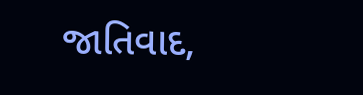જાતિવાદ,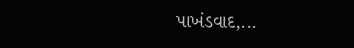પાખંડવાદ,...